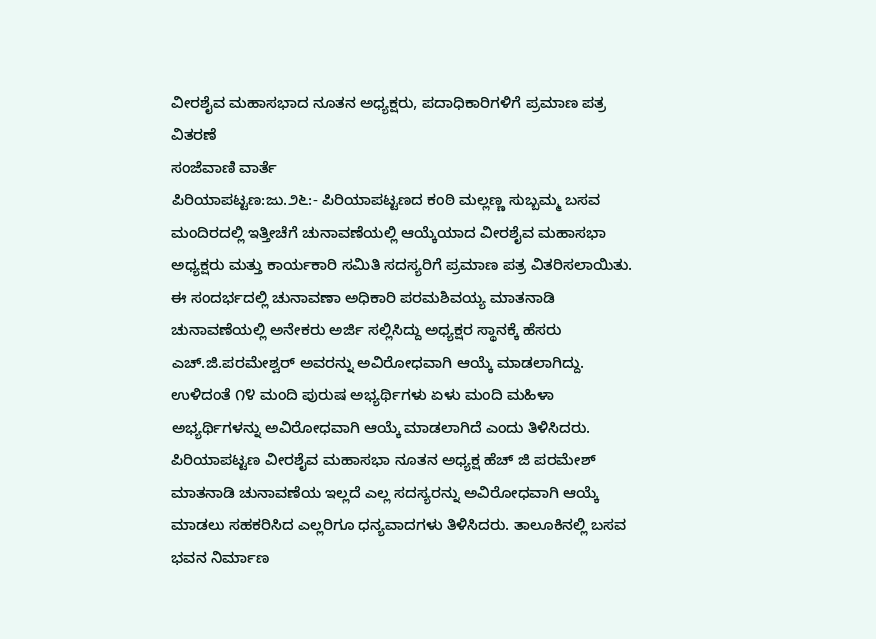ವೀರಶೈವ ಮಹಾಸಭಾದ ನೂತನ ಅಧ್ಯಕ್ಷರು, ಪದಾಧಿಕಾರಿಗಳಿಗೆ ಪ್ರಮಾಣ ಪತ್ರ ವಿತರಣೆ
ಸಂಜೆವಾಣಿ ವಾರ್ತೆ
ಪಿರಿಯಾಪಟ್ಟಣ:ಜು.೨೬:- ಪಿರಿಯಾಪಟ್ಟಣದ ಕಂಠಿ ಮಲ್ಲಣ್ಣ ಸುಬ್ಬಮ್ಮ ಬಸವ ಮಂದಿರದಲ್ಲಿ ಇತ್ತೀಚೆಗೆ ಚುನಾವಣೆಯಲ್ಲಿ ಆಯ್ಕೆಯಾದ ವೀರಶೈವ ಮಹಾಸಭಾ ಅಧ್ಯಕ್ಷರು ಮತ್ತು ಕಾರ್ಯಕಾರಿ ಸಮಿತಿ ಸದಸ್ಯರಿಗೆ ಪ್ರಮಾಣ ಪತ್ರ ವಿತರಿಸಲಾಯಿತು. ಈ ಸಂದರ್ಭದಲ್ಲಿ ಚುನಾವಣಾ ಅಧಿಕಾರಿ ಪರಮಶಿವಯ್ಯ ಮಾತನಾಡಿ ಚುನಾವಣೆಯಲ್ಲಿ ಅನೇಕರು ಅರ್ಜಿ ಸಲ್ಲಿಸಿದ್ದು ಅಧ್ಯಕ್ಷರ ಸ್ಥಾನಕ್ಕೆ ಹೆಸರು ಎಚ್.ಜಿ.ಪರಮೇಶ್ವರ್ ಅವರನ್ನು ಅವಿರೋಧವಾಗಿ ಆಯ್ಕೆ ಮಾಡಲಾಗಿದ್ದು. ಉಳಿದಂತೆ ೧೪ ಮಂದಿ ಪುರುಷ ಅಭ್ಯರ್ಥಿಗಳು ಏಳು ಮಂದಿ ಮಹಿಳಾ ಅಭ್ಯರ್ಥಿಗಳನ್ನು ಅವಿರೋಧವಾಗಿ ಆಯ್ಕೆ ಮಾಡಲಾಗಿದೆ ಎಂದು ತಿಳಿಸಿದರು.
ಪಿರಿಯಾಪಟ್ಟಣ ವೀರಶೈವ ಮಹಾಸಭಾ ನೂತನ ಅಧ್ಯಕ್ಷ ಹೆಚ್ ಜಿ ಪರಮೇಶ್ ಮಾತನಾಡಿ ಚುನಾವಣೆಯ ಇಲ್ಲದೆ ಎಲ್ಲ ಸದಸ್ಯರನ್ನು ಅವಿರೋಧವಾಗಿ ಆಯ್ಕೆ ಮಾಡಲು ಸಹಕರಿಸಿದ ಎಲ್ಲರಿಗೂ ಧನ್ಯವಾದಗಳು ತಿಳಿಸಿದರು. ತಾಲೂಕಿನಲ್ಲಿ ಬಸವ ಭವನ ನಿರ್ಮಾಣ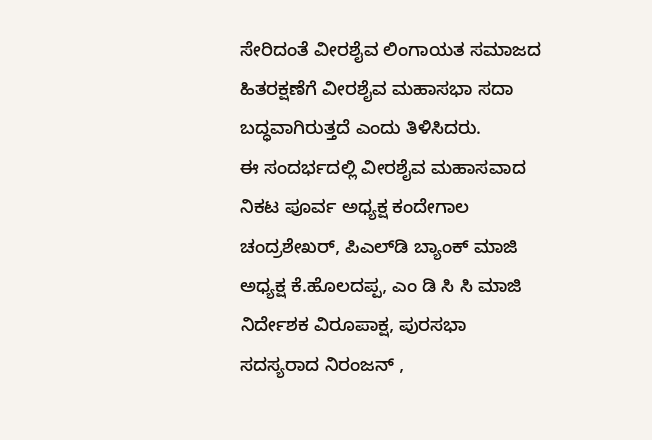ಸೇರಿದಂತೆ ವೀರಶೈವ ಲಿಂಗಾಯತ ಸಮಾಜದ ಹಿತರಕ್ಷಣೆಗೆ ವೀರಶೈವ ಮಹಾಸಭಾ ಸದಾ ಬದ್ಧವಾಗಿರುತ್ತದೆ ಎಂದು ತಿಳಿಸಿದರು.
ಈ ಸಂದರ್ಭದಲ್ಲಿ ವೀರಶೈವ ಮಹಾಸವಾದ ನಿಕಟ ಪೂರ್ವ ಅಧ್ಯಕ್ಷ ಕಂದೇಗಾಲ ಚಂದ್ರಶೇಖರ್, ಪಿಎಲ್‌ಡಿ ಬ್ಯಾಂಕ್ ಮಾಜಿ ಅಧ್ಯಕ್ಷ ಕೆ.ಹೊಲದಪ್ಪ, ಎಂ ಡಿ ಸಿ ಸಿ ಮಾಜಿ ನಿರ್ದೇಶಕ ವಿರೂಪಾಕ್ಷ, ಪುರಸಭಾ ಸದಸ್ಯರಾದ ನಿರಂಜನ್ ,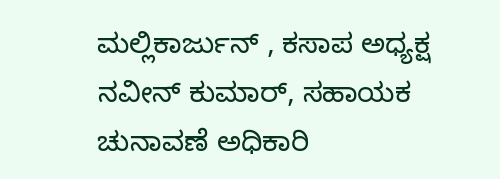ಮಲ್ಲಿಕಾರ್ಜುನ್ , ಕಸಾಪ ಅಧ್ಯಕ್ಷ ನವೀನ್ ಕುಮಾರ್, ಸಹಾಯಕ ಚುನಾವಣೆ ಅಧಿಕಾರಿ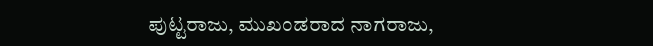ಪುಟ್ಟರಾಜು, ಮುಖಂಡರಾದ ನಾಗರಾಜು,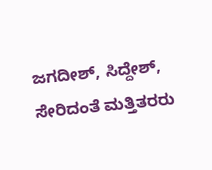ಜಗದೀಶ್, ಸಿದ್ದೇಶ್, ಸೇರಿದಂತೆ ಮತ್ತಿತರರು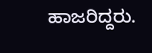ಹಾಜರಿದ್ದರು.